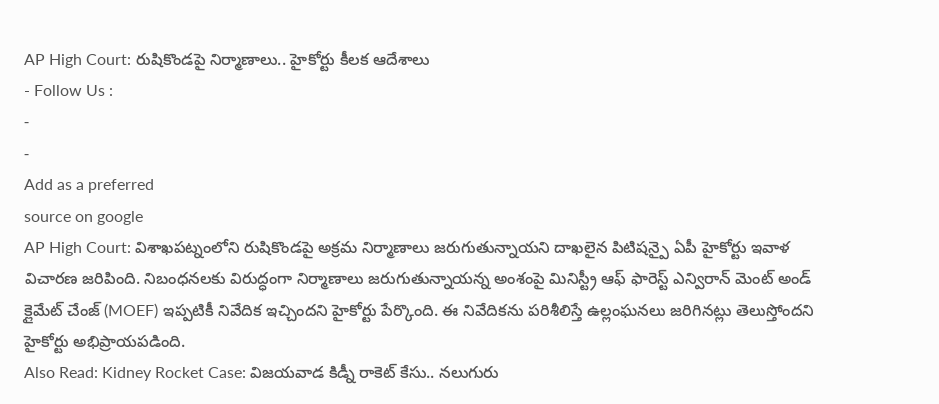AP High Court: రుషికొండపై నిర్మాణాలు.. హైకోర్టు కీలక ఆదేశాలు
- Follow Us :
-
-
Add as a preferred
source on google
AP High Court: విశాఖపట్నంలోని రుషికొండపై అక్రమ నిర్మాణాలు జరుగుతున్నాయని దాఖలైన పిటిషన్పై ఏపీ హైకోర్టు ఇవాళ విచారణ జరిపింది. నిబంధనలకు విరుద్ధంగా నిర్మాణాలు జరుగుతున్నాయన్న అంశంపై మినిస్ట్రీ ఆఫ్ ఫారెస్ట్ ఎన్విరాన్ మెంట్ అండ్ క్లైమేట్ చేంజ్ (MOEF) ఇప్పటికీ నివేదిక ఇచ్చిందని హైకోర్టు పేర్కొంది. ఈ నివేదికను పరిశీలిస్తే ఉల్లంఘనలు జరిగినట్లు తెలుస్తోందని హైకోర్టు అభిప్రాయపడింది.
Also Read: Kidney Rocket Case: విజయవాడ కిడ్నీ రాకెట్ కేసు.. నలుగురు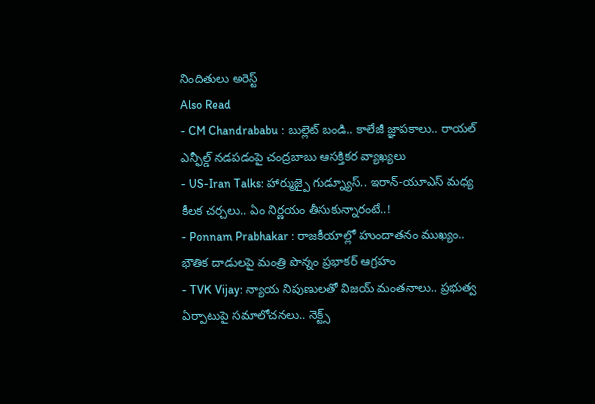నిందితులు అరెస్ట్
Also Read
- CM Chandrababu : బుల్లెట్ బండి.. కాలేజీ జ్ఞాపకాలు.. రాయల్ ఎన్ఫీల్డ్ నడపడంపై చంద్రబాబు ఆసక్తికర వ్యాఖ్యలు
- US-Iran Talks: హార్ముజ్పై గుడ్న్యూస్.. ఇరాన్-యూఎస్ మధ్య కీలక చర్చలు.. ఏం నిర్ణయం తీసుకున్నారంటే..!
- Ponnam Prabhakar : రాజకీయాల్లో హుందాతనం ముఖ్యం.. భౌతిక దాడులపై మంత్రి పొన్నం ప్రభాకర్ ఆగ్రహం
- TVK Vijay: న్యాయ నిపుణులతో విజయ్ మంతనాలు.. ప్రభుత్వ ఏర్పాటుపై సమాలోచనలు.. నెక్ట్స్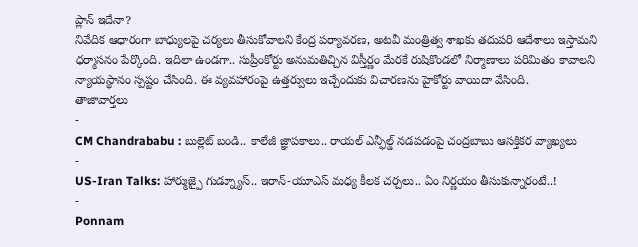ప్లాన్ ఇదేనా?
నివేదిక ఆధారంగా బాధ్యులపై చర్యలు తీసుకోవాలని కేంద్ర పర్యావరణ, అటవీ మంత్రిత్వ శాఖకు తదుపరి ఆదేశాలు ఇస్తామని ధర్మాసనం పేర్కొంది. ఇదిలా ఉండగా.. సుప్రీంకోర్టు అనుమతిచ్చిన విస్తీర్ణం మేరకే రుషికొండలో నిర్మాణాలు పరిమితం కావాలని న్యాయస్థానం స్పష్టం చేసింది. ఈ వ్యవహారంపై ఉత్తర్వులు ఇచ్చేందుకు విచారణను హైకోర్టు వాయిదా వేసింది.
తాజావార్తలు
-
CM Chandrababu : బుల్లెట్ బండి.. కాలేజీ జ్ఞాపకాలు.. రాయల్ ఎన్ఫీల్డ్ నడపడంపై చంద్రబాబు ఆసక్తికర వ్యాఖ్యలు
-
US-Iran Talks: హార్ముజ్పై గుడ్న్యూస్.. ఇరాన్-యూఎస్ మధ్య కీలక చర్చలు.. ఏం నిర్ణయం తీసుకున్నారంటే..!
-
Ponnam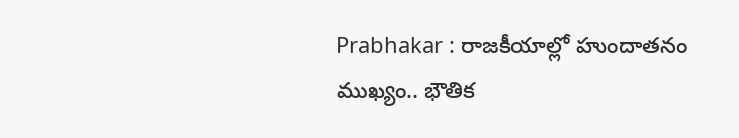Prabhakar : రాజకీయాల్లో హుందాతనం ముఖ్యం.. భౌతిక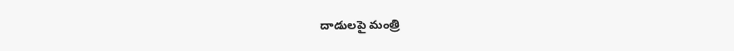దాడులపై మంత్రి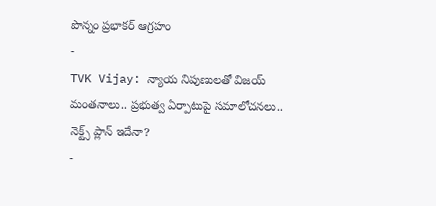పొన్నం ప్రభాకర్ ఆగ్రహం
-
TVK Vijay: న్యాయ నిపుణులతో విజయ్ మంతనాలు.. ప్రభుత్వ ఏర్పాటుపై సమాలోచనలు.. నెక్ట్స్ ప్లాన్ ఇదేనా?
-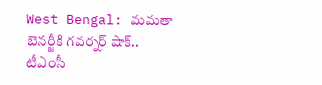West Bengal: మమతా బెనర్జీకి గవర్నర్ షాక్.. టీఎంసీ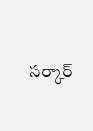సర్కార్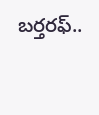బర్తరఫ్..